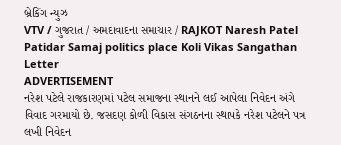બ્રેકિંગ ન્યુઝ
VTV / ગુજરાત / અમદાવાદના સમાચાર / RAJKOT Naresh Patel Patidar Samaj politics place Koli Vikas Sangathan Letter
ADVERTISEMENT
નરેશ પટેલે રાજકારણમાં પટેલ સમાજના સ્થાનને લઈ આપેલા નિવેદન અંગે વિવાદ ગરમાયો છે. જસદણ કોળી વિકાસ સંગઠનના સ્થાપકે નરેશ પટેલને પત્ર લખી નિવેદન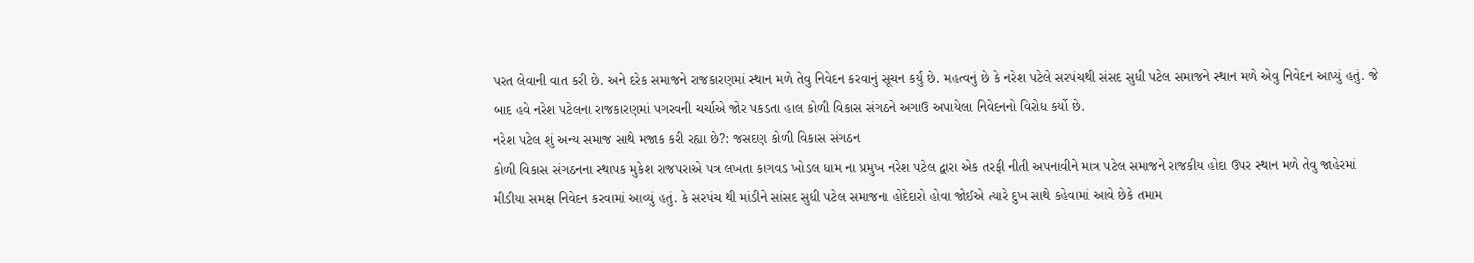પરત લેવાની વાત કરી છે. અને દરેક સમાજને રાજકારણમાં સ્થાન મળે તેવુ નિવેદન કરવાનું સૂચન કર્યું છે. મહત્વનું છે કે નરેશ પટેલે સરપંચથી સંસદ સુધી પટેલ સમાજને સ્થાન મળે એવુ નિવેદન આપ્યું હતું. જે બાદ હવે નરેશ પટેલના રાજકારણમાં પગરવની ચર્ચાએ જોર પકડતા હાલ કોળી વિકાસ સંગઠને અગાઉ અપાયેલા નિવેદનનો વિરોધ કર્યો છે.
નરેશ પટેલ શું અન્ય સમાજ સાથે મજાક કરી રહ્યા છે?: જસદણ કોળી વિકાસ સંગઠન
કોળી વિકાસ સંગઠનના સ્થાપક મુકેશ રાજપરાએ પત્ર લખતા કાગવડ ખોડલ ધામ ના પ્રમુખ નરેશ પટેલ દ્વારા એક તરફી નીતી અપનાવીને માત્ર પટેલ સમાજને રાજકીય હોદા ઉપર સ્થાન મળે તેવુ જાહેરમાં મીડીયા સમક્ષ નિવેદન કરવામાં આવ્યું હતું. કે સરપંચ થી માંડીને સાંસદ સુધી પટેલ સમાજના હોદેદારો હોવા જોઈએ ત્યારે દુખ સાથે કહેવામાં આવે છેકે તમામ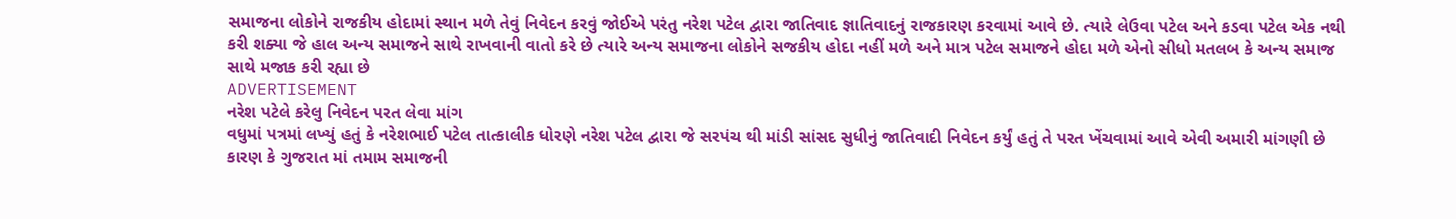સમાજના લોકોને રાજકીય હોદામાં સ્થાન મળે તેવું નિવેદન કરવું જોઈએ પરંતુ નરેશ પટેલ દ્વારા જાતિવાદ જ્ઞાતિવાદનું રાજકારણ કરવામાં આવે છે. ત્યારે લેઉવા પટેલ અને કડવા પટેલ એક નથી કરી શક્યા જે હાલ અન્ય સમાજને સાથે રાખવાની વાતો કરે છે ત્યારે અન્ય સમાજના લોકોને સજકીય હોદા નહીં મળે અને માત્ર પટેલ સમાજને હોદા મળે એનો સીધો મતલબ કે અન્ય સમાજ સાથે મજાક કરી રહ્યા છે
ADVERTISEMENT
નરેશ પટેલે કરેલુ નિવેદન પરત લેવા માંગ
વધુમાં પત્રમાં લખ્યું હતું કે નરેશભાઈ પટેલ તાત્કાલીક ધોરણે નરેશ પટેલ દ્વારા જે સરપંચ થી માંડી સાંસદ સુધીનું જાતિવાદી નિવેદન કર્યું હતું તે પરત ખેંચવામાં આવે એવી અમારી માંગણી છે કારણ કે ગુજરાત માં તમામ સમાજની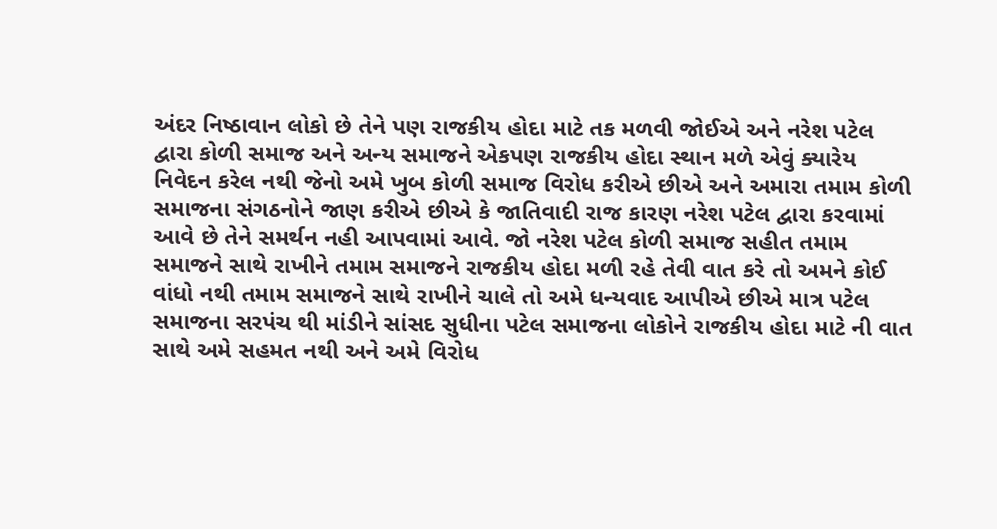અંદર નિષ્ઠાવાન લોકો છે તેને પણ રાજકીય હોદા માટે તક મળવી જોઈએ અને નરેશ પટેલ દ્વારા કોળી સમાજ અને અન્ય સમાજને એકપણ રાજકીય હોદા સ્થાન મળે એવું ક્યારેય નિવેદન કરેલ નથી જેનો અમે ખુબ કોળી સમાજ વિરોધ કરીએ છીએ અને અમારા તમામ કોળી સમાજના સંગઠનોને જાણ કરીએ છીએ કે જાતિવાદી રાજ કારણ નરેશ પટેલ દ્વારા કરવામાં આવે છે તેને સમર્થન નહી આપવામાં આવે. જો નરેશ પટેલ કોળી સમાજ સહીત તમામ સમાજને સાથે રાખીને તમામ સમાજને રાજકીય હોદા મળી રહે તેવી વાત કરે તો અમને કોઈ વાંધો નથી તમામ સમાજને સાથે રાખીને ચાલે તો અમે ધન્યવાદ આપીએ છીએ માત્ર પટેલ સમાજના સરપંચ થી માંડીને સાંસદ સુધીના પટેલ સમાજના લોકોને રાજકીય હોદા માટે ની વાત સાથે અમે સહમત નથી અને અમે વિરોધ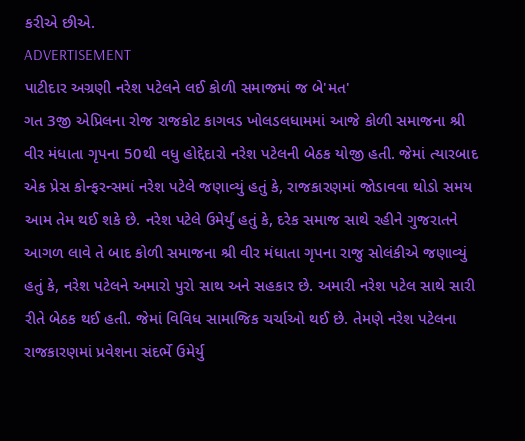કરીએ છીએ.
ADVERTISEMENT
પાટીદાર અગ્રણી નરેશ પટેલને લઈ કોળી સમાજમાં જ બે'મત'
ગત 3જી એપ્રિલના રોજ રાજકોટ કાગવડ ખોલડલધામમાં આજે કોળી સમાજના શ્રી વીર મંધાતા ગૃપના 50થી વધુ હોદ્દેદારો નરેશ પટેલની બેઠક યોજી હતી. જેમાં ત્યારબાદ એક પ્રેસ કોન્ફરન્સમાં નરેશ પટેલે જણાવ્યું હતું કે, રાજકારણમાં જોડાવવા થોડો સમય આમ તેમ થઈ શકે છે. નરેશ પટેલે ઉમેર્યું હતું કે, દરેક સમાજ સાથે રહીને ગુજરાતને આગળ લાવે તે બાદ કોળી સમાજના શ્રી વીર મંધાતા ગૃપના રાજુ સોલંકીએ જણાવ્યું હતું કે, નરેશ પટેલને અમારો પુરો સાથ અને સહકાર છે. અમારી નરેશ પટેલ સાથે સારી રીતે બેઠક થઈ હતી. જેમાં વિવિધ સામાજિક ચર્ચાઓ થઈ છે. તેમણે નરેશ પટેલના રાજકારણમાં પ્રવેશના સંદર્ભે ઉમેર્યુ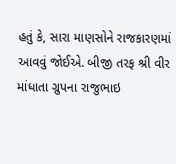હતું કે, સારા માણસોને રાજકારણમાં આવવું જોઈએ. બીજી તરફ શ્રી વીર માંધાતા ગ્રુપના રાજુભાઇ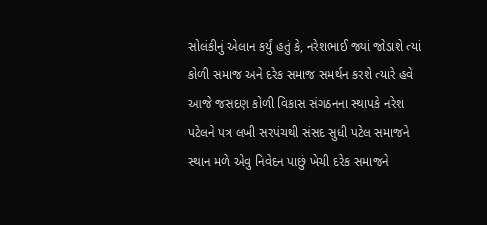સોલંકીનું એલાન કર્યું હતું કે, નરેશભાઈ જ્યાં જોડાશે ત્યાં કોળી સમાજ અને દરેક સમાજ સમર્થન કરશે ત્યારે હવે આજે જસદણ કોળી વિકાસ સંગઠનના સ્થાપકે નરેશ પટેલને પત્ર લખી સરપંચથી સંસદ સુધી પટેલ સમાજને સ્થાન મળે એવુ નિવેદન પાછું ખેચી દરેક સમાજને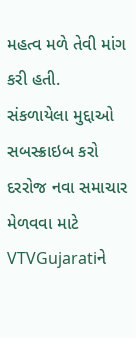મહત્વ મળે તેવી માંગ કરી હતી.
સંકળાયેલા મુદ્દાઓ
સબસ્ક્રાઇબ કરો
દરરોજ નવા સમાચાર મેળવવા માટે VTVGujaratiને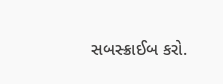સબસ્ક્રાઈબ કરો.